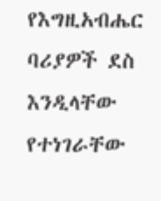የእግዚአብሔር ባሪያዎች ደስ እንዲላቸው የተነገራቸው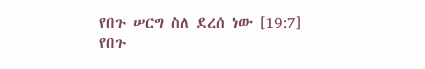የበጉ ሠርግ ስለ ደረሰ ነው [19:7]
የበጉ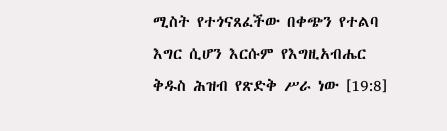ሚስት የተጎናጸፈችው በቀጭን የተልባ እግር ሲሆን እርሱም የእግዚአብሔር ቅዱስ ሕዝብ የጽድቅ ሥራ ነው [19:8]